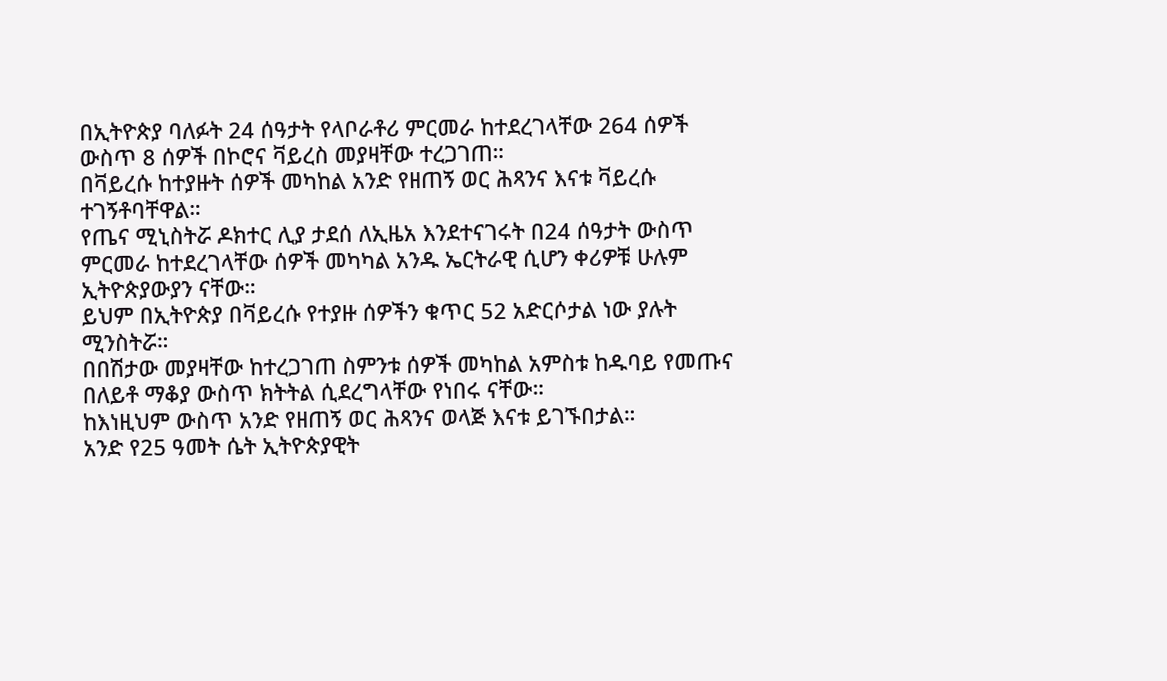በኢትዮጵያ ባለፉት 24 ሰዓታት የላቦራቶሪ ምርመራ ከተደረገላቸው 264 ሰዎች ውስጥ 8 ሰዎች በኮሮና ቫይረስ መያዛቸው ተረጋገጠ።
በቫይረሱ ከተያዙት ሰዎች መካከል አንድ የዘጠኝ ወር ሕጻንና እናቱ ቫይረሱ ተገኝቶባቸዋል።
የጤና ሚኒስትሯ ዶክተር ሊያ ታደሰ ለኢዜአ እንደተናገሩት በ24 ሰዓታት ውስጥ ምርመራ ከተደረገላቸው ሰዎች መካካል አንዱ ኤርትራዊ ሲሆን ቀሪዎቹ ሁሉም ኢትዮጵያውያን ናቸው።
ይህም በኢትዮጵያ በቫይረሱ የተያዙ ሰዎችን ቁጥር 52 አድርሶታል ነው ያሉት ሚንስትሯ።
በበሽታው መያዛቸው ከተረጋገጠ ስምንቱ ሰዎች መካከል አምስቱ ከዱባይ የመጡና በለይቶ ማቆያ ውስጥ ክትትል ሲደረግላቸው የነበሩ ናቸው።
ከእነዚህም ውስጥ አንድ የዘጠኝ ወር ሕጻንና ወላጅ እናቱ ይገኙበታል።
አንድ የ25 ዓመት ሴት ኢትዮጵያዊት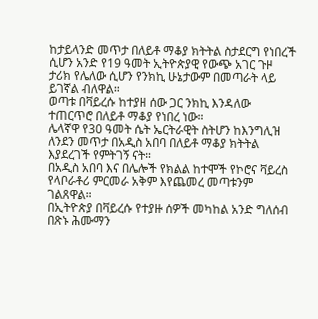ከታይላንድ መጥታ በለይቶ ማቆያ ክትትል ስታደርግ የነበረች ሲሆን አንድ የ19 ዓመት ኢትዮጵያዊ የውጭ አገር ጉዞ ታሪክ የሌለው ሲሆን የንክኪ ሁኔታውም በመጣራት ላይ ይገኛል ብለዋል።
ወጣቱ በቫይረሱ ከተያዘ ሰው ጋር ንክኪ እንዳለው ተጠርጥሮ በለይቶ ማቆያ የነበረ ነው።
ሌላኛዋ የ30 ዓመት ሴት ኤርትራዊት ስትሆን ከእንግሊዝ ለንደን መጥታ በአዲስ አበባ በለይቶ ማቆያ ክትትል እያደረገች የምትገኝ ናት።
በአዲስ አበባ እና በሌሎች የክልል ከተሞች የኮሮና ቫይረስ የላቦራቶሪ ምርመራ አቅም እየጨመረ መጣቱንም ገልጸዋል።
በኢትዮጵያ በቫይረሱ የተያዙ ሰዎች መካከል አንድ ግለሰብ በጽኑ ሕሙማን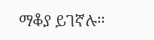ማቆያ ይገኛሉ።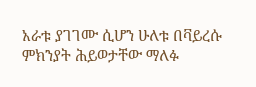አራቱ ያገገሙ ሲሆን ሁለቱ በቫይረሱ ምክንያት ሕይወታቸው ማለፉ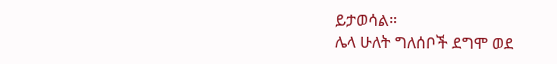ይታወሳል።
ሌላ ሁለት ግለሰቦች ደግሞ ወደ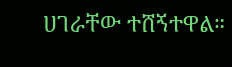ሀገራቸው ተሸኝተዋል።